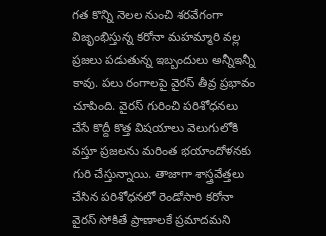గత కొన్ని నెలల నుంచి శరవేగంగా విజృంభిస్తున్న కరోనా మహమ్మారి వల్ల ప్రజలు పడుతున్న ఇబ్బందులు అన్నీఇన్నీ కావు. పలు రంగాలపై వైరస్ తీవ్ర ప్రభావం చూపింది. వైరస్ గురించి పరిశోధనలు చేసే కొద్దీ కొత్త విషయాలు వెలుగులోకి వస్తూ ప్రజలను మరింత భయాందోళనకు గురి చేస్తున్నాయి. తాజాగా శాస్త్రవేత్తలు చేసిన పరిశోధనలో రెండోసారి కరోనా వైరస్ సోకితే ప్రాణాలకే ప్రమాదమని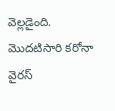వెల్లడైంది.
మొదటిసారి కరోనా వైరస్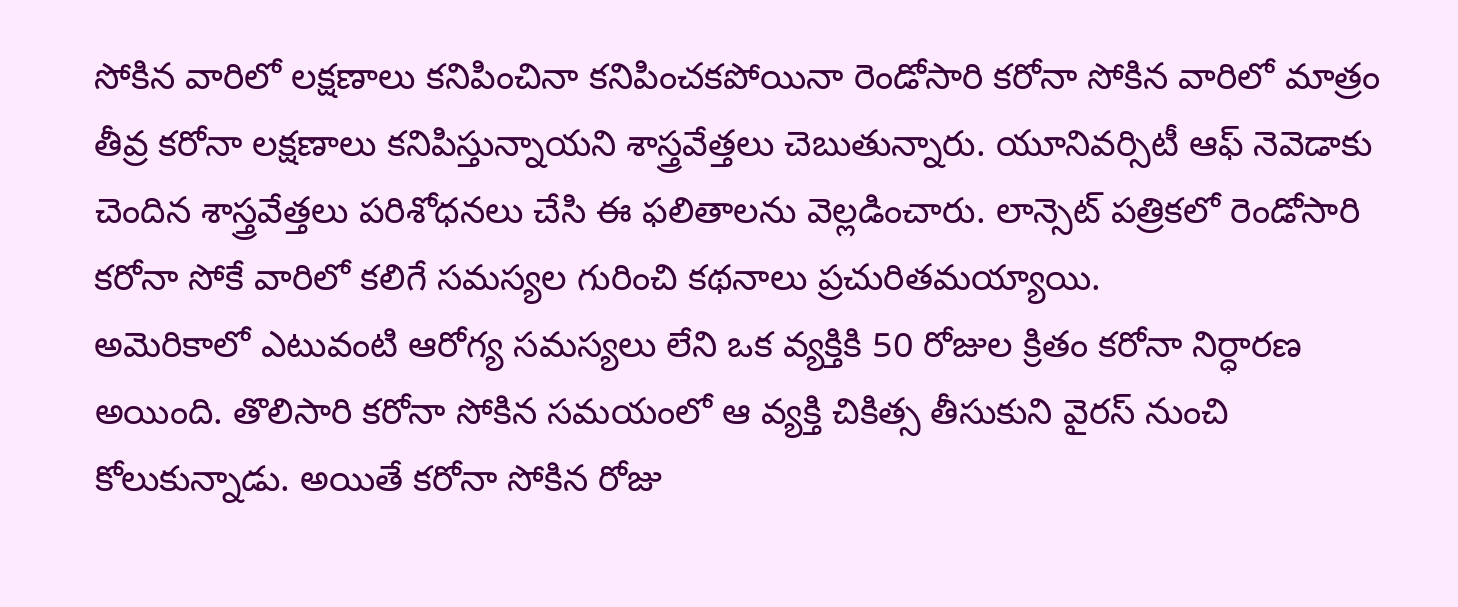సోకిన వారిలో లక్షణాలు కనిపించినా కనిపించకపోయినా రెండోసారి కరోనా సోకిన వారిలో మాత్రం తీవ్ర కరోనా లక్షణాలు కనిపిస్తున్నాయని శాస్త్రవేత్తలు చెబుతున్నారు. యూనివర్సిటీ ఆఫ్ నెవెడాకు చెందిన శాస్త్రవేత్తలు పరిశోధనలు చేసి ఈ ఫలితాలను వెల్లడించారు. లాన్సెట్ పత్రికలో రెండోసారి కరోనా సోకే వారిలో కలిగే సమస్యల గురించి కథనాలు ప్రచురితమయ్యాయి.
అమెరికాలో ఎటువంటి ఆరోగ్య సమస్యలు లేని ఒక వ్యక్తికి 50 రోజుల క్రితం కరోనా నిర్ధారణ అయింది. తొలిసారి కరోనా సోకిన సమయంలో ఆ వ్యక్తి చికిత్స తీసుకుని వైరస్ నుంచి కోలుకున్నాడు. అయితే కరోనా సోకిన రోజు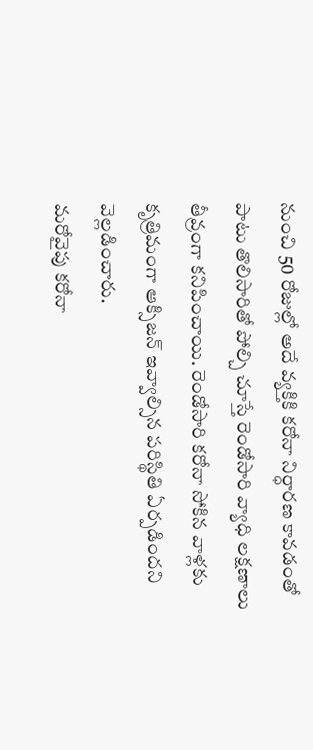నుంచి 50 రోజుల్లో అదే వ్యక్తికి కరోనా నిర్ధారణ కావడంతో పాటు తొలిసారితో పోల్చి చూస్తే రెండోసారి వ్యాధి లక్షణాలు తీవ్రంగా కనిపించాయి. రెండోసారి కరోనా సోకిన వాళ్లకు కృత్రిమంగా ఆక్సిజన్ ఇవ్వాల్సిన పరిస్థితి ఏర్పడిందని వెల్లడించారు.
మరోవైపు కరోనా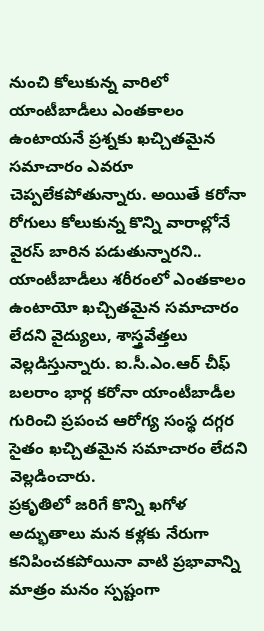నుంచి కోలుకున్న వారిలో యాంటీబాడీలు ఎంతకాలం ఉంటాయనే ప్రశ్నకు ఖచ్చితమైన సమాచారం ఎవరూ చెప్పలేకపోతున్నారు. అయితే కరోనా రోగులు కోలుకున్న కొన్ని వారాల్లోనే వైరస్ బారిన పడుతున్నారని.. యాంటీబాడీలు శరీరంలో ఎంతకాలం ఉంటాయో ఖచ్చితమైన సమాచారం లేదని వైద్యులు, శాస్త్రవేత్తలు వెల్లడిస్తున్నారు. ఐ.సీ.ఎం.ఆర్ చీఫ్ బలరాం భార్గ కరోనా యాంటీబాడీల గురించి ప్రపంచ ఆరోగ్య సంస్థ దగ్గర సైతం ఖచ్చితమైన సమాచారం లేదని వెల్లడించారు.
ప్రకృతిలో జరిగే కొన్ని ఖగోళ అద్భుతాలు మన కళ్లకు నేరుగా కనిపించకపోయినా వాటి ప్రభావాన్ని మాత్రం మనం స్పష్టంగా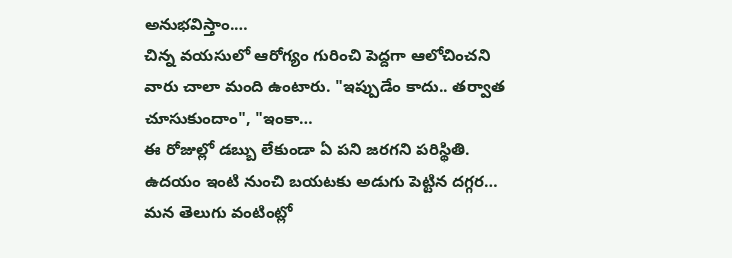అనుభవిస్తాం.…
చిన్న వయసులో ఆరోగ్యం గురించి పెద్దగా ఆలోచించని వారు చాలా మంది ఉంటారు. "ఇప్పుడేం కాదు.. తర్వాత చూసుకుందాం", "ఇంకా…
ఈ రోజుల్లో డబ్బు లేకుండా ఏ పని జరగని పరిస్థితి. ఉదయం ఇంటి నుంచి బయటకు అడుగు పెట్టిన దగ్గర…
మన తెలుగు వంటింట్లో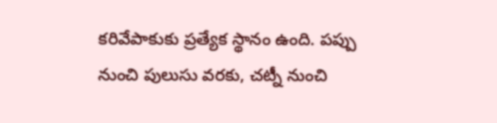కరివేపాకుకు ప్రత్యేక స్థానం ఉంది. పప్పు నుంచి పులుసు వరకు, చట్నీ నుంచి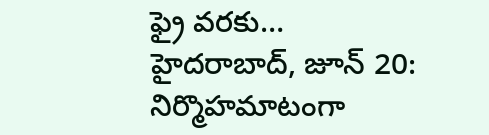ఫ్రై వరకు…
హైదరాబాద్, జూన్ 20: నిర్మొహమాటంగా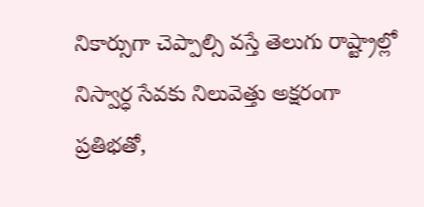నికార్సుగా చెప్పాల్సి వస్తే తెలుగు రాష్ట్రాల్లో నిస్వార్ధ సేవకు నిలువెత్తు అక్షరంగా ప్రతిభతో,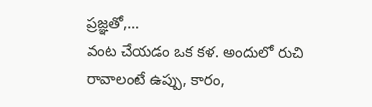ప్రజ్ఞతో,…
వంట చేయడం ఒక కళ. అందులో రుచి రావాలంటే ఉప్పు, కారం,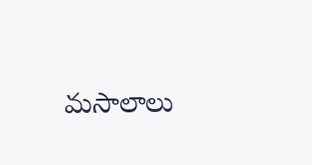మసాలాలు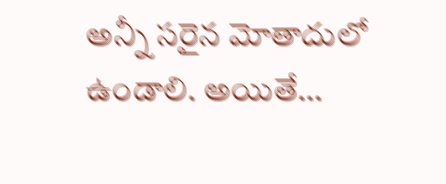అన్నీ సరైన మోతాదులో ఉండాలి. అయితే…